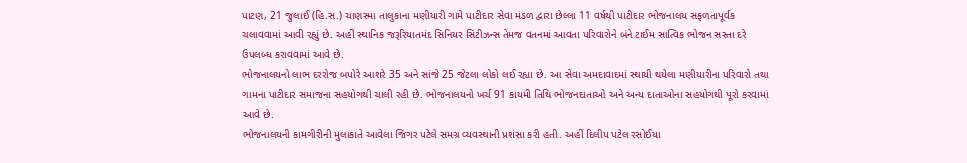પાટણ, 21 જુલાઈ (હિ.સ.) ચાણસ્મા તાલુકાના મણીયારી ગામે પાટીદાર સેવા મંડળ દ્વારા છેલ્લા 11 વર્ષથી પાટીદાર ભોજનાલય સફળતાપૂર્વક ચલાવવામાં આવી રહ્યું છે. અહીં સ્થાનિક જરૂરિયાતમંદ સિનિયર સિટીઝન્સ તેમજ વતનમાં આવતા પરિવારોને બંને ટાઈમ સાત્વિક ભોજન સસ્તા દરે ઉપલબ્ધ કરાવવામાં આવે છે.
ભોજનાલયનો લાભ દરરોજ બપોરે આશરે 35 અને સાંજે 25 જેટલા લોકો લઈ રહ્યા છે. આ સેવા અમદાવાદમાં સ્થાયી થયેલા મણીયારીના પરિવારો તથા ગામના પાટીદાર સમાજના સહયોગથી ચાલી રહી છે. ભોજનાલયનો ખર્ચ 91 કાયમી તિથિ ભોજનદાતાઓ અને અન્ય દાતાઓના સહયોગથી પૂરો કરવામાં આવે છે.
ભોજનાલયની કામગીરીની મુલાકાતે આવેલા જિગર પટેલે સમગ્ર વ્યવસ્થાની પ્રશંસા કરી હતી. અહીં દિલીપ પટેલ રસોઈયા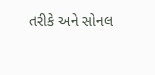તરીકે અને સોનલ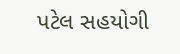પટેલ સહયોગી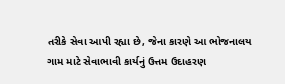તરીકે સેવા આપી રહ્યા છે, જેના કારણે આ ભોજનાલય ગામ માટે સેવાભાવી કાર્યનું ઉત્તમ ઉદાહરણ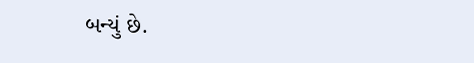બન્યું છે.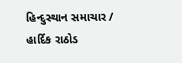હિન્દુસ્થાન સમાચાર / હાર્દિક રાઠોડ